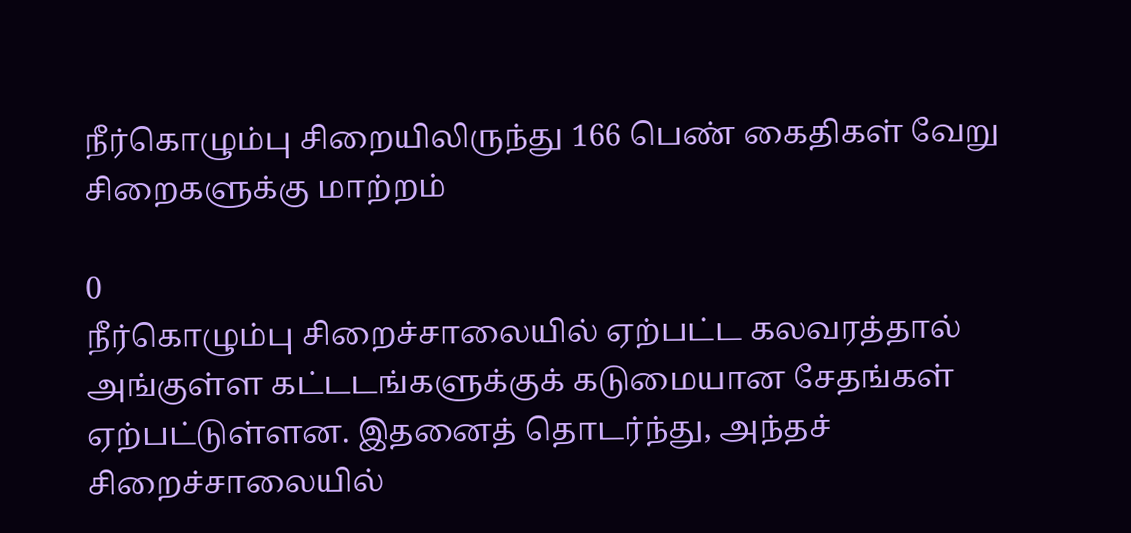நீர்கொழும்பு சிறையிலிருந்து 166 பெண் கைதிகள் வேறு சிறைகளுக்கு மாற்றம்

0
நீர்கொழும்பு சிறைச்சாலையில் ஏற்பட்ட கலவரத்தால் அங்குள்ள கட்டடங்களுக்குக் கடுமையான சேதங்கள் ஏற்பட்டுள்ளன. இதனைத் தொடர்ந்து, அந்தச் சிறைச்சாலையில்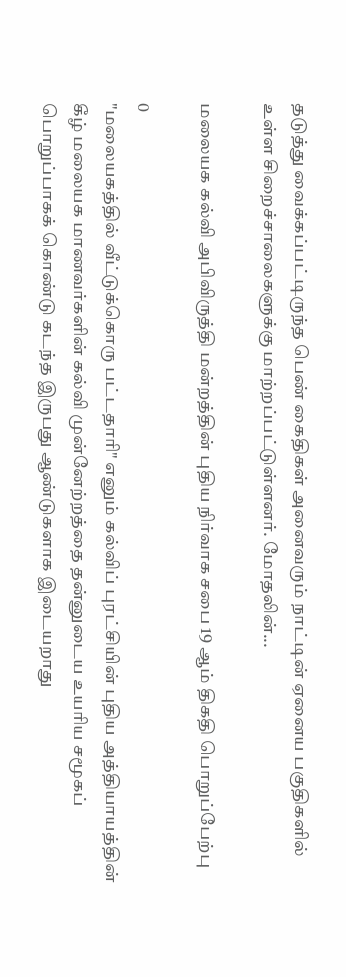தடுத்து வைக்கப்பட்டிருந்த பெண் கைதிகள் அனைவரும் நாட்டின் ஏனைய பகுதிகளில் உள்ள சிறைச்சாலைகளுக்கு மாற்றப்பட்டுள்ளனர். மோதலின்...

மலையக கல்வி அபிவிருத்தி மன்றத்தின் புதிய நிர்வாக சபை 19 ஆம் திகதி பொறுப்பேற்பு

0
"மலையகத்தில் வீட்டுக்கொரு பட்டதாரி" எனும் கல்விப் புரட்சியின் புதிய அத்தியாயத்தின் கீழ் மலையக மாணவர்களின் கல்வி முன்னேற்றத்தை தன்னுடைய உயரிய சமூகப் பொறுப்பாகக் கொண்டு கடந்த இருபது ஆண்டுகளாக இடையறாது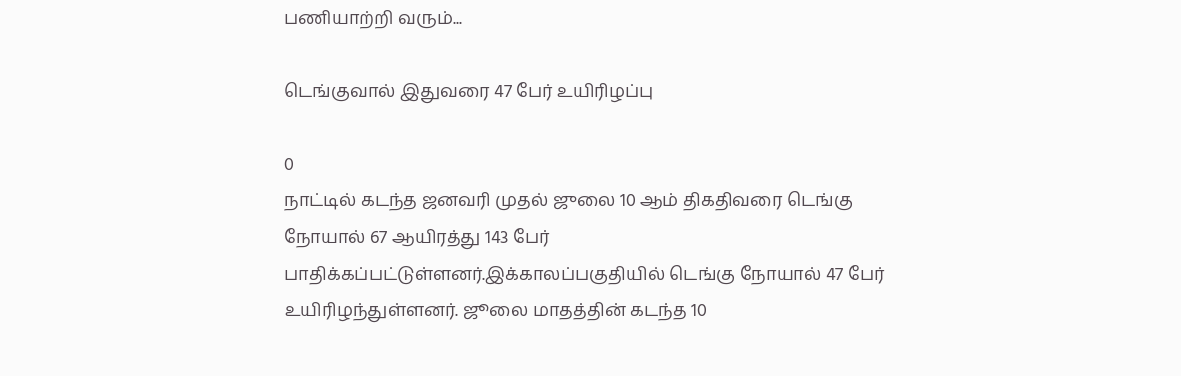பணியாற்றி வரும்...

டெங்குவால் இதுவரை 47 பேர் உயிரிழப்பு

0
நாட்டில் கடந்த ஜனவரி முதல் ஜுலை 10 ஆம் திகதிவரை டெங்கு நோயால் 67 ஆயிரத்து 143 பேர் பாதிக்கப்பட்டுள்ளனர்.இக்காலப்பகுதியில் டெங்கு நோயால் 47 பேர் உயிரிழந்துள்ளனர். ஜூலை மாதத்தின் கடந்த 10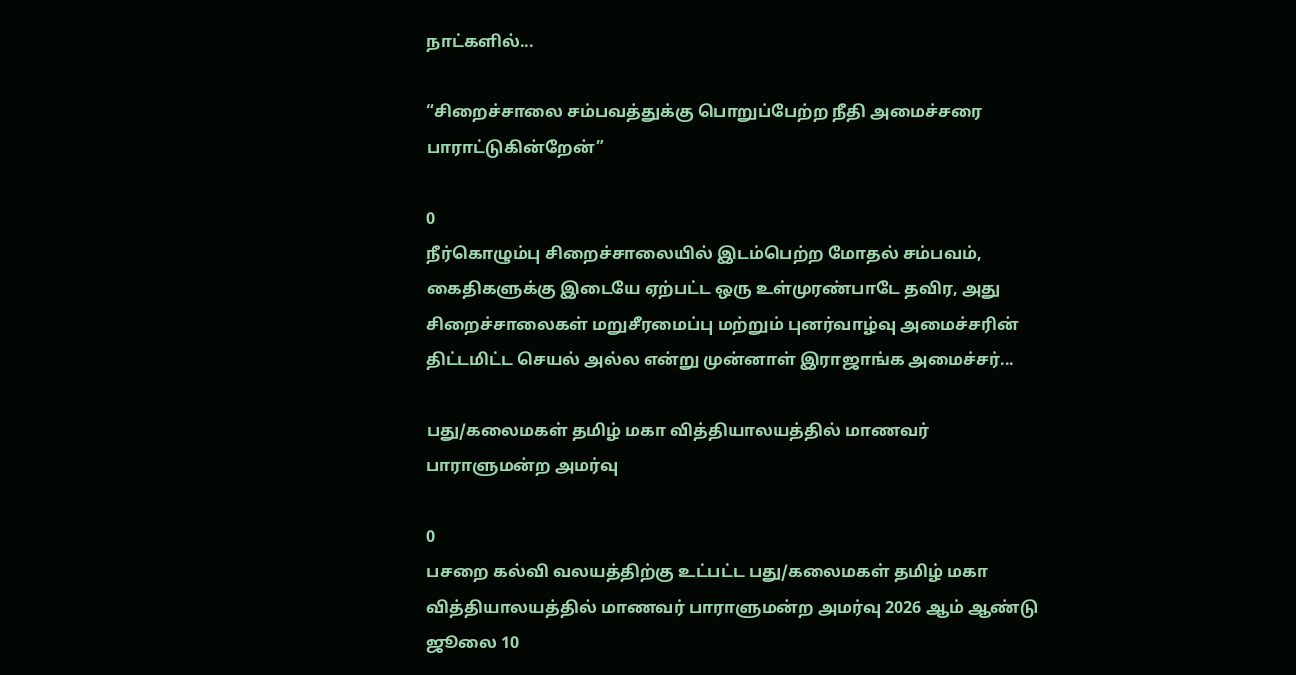நாட்களில்...

“சிறைச்சாலை சம்பவத்துக்கு பொறுப்பேற்ற நீதி அமைச்சரை பாராட்டுகின்றேன்”

0
நீர்கொழும்பு சிறைச்சாலையில் இடம்பெற்ற மோதல் சம்பவம், கைதிகளுக்கு இடையே ஏற்பட்ட ஒரு உள்முரண்பாடே தவிர, அது சிறைச்சாலைகள் மறுசீரமைப்பு மற்றும் புனர்வாழ்வு அமைச்சரின் திட்டமிட்ட செயல் அல்ல என்று முன்னாள் இராஜாங்க அமைச்சர்...

பது/கலைமகள் தமிழ் மகா வித்தியாலயத்தில் மாணவர் பாராளுமன்ற அமர்வு

0
பசறை கல்வி வலயத்திற்கு உட்பட்ட பது/கலைமகள் தமிழ் மகா வித்தியாலயத்தில் மாணவர் பாராளுமன்ற அமர்வு 2026 ஆம் ஆண்டு ஜூலை 10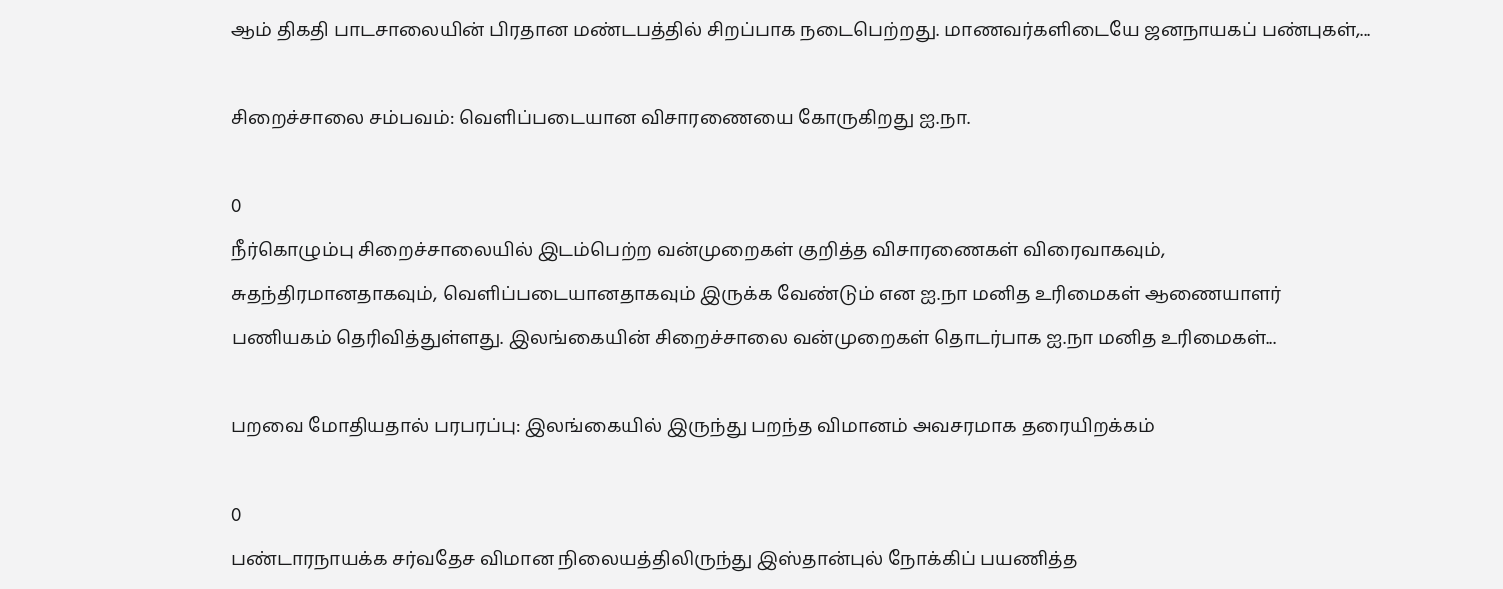ஆம் திகதி பாடசாலையின் பிரதான மண்டபத்தில் சிறப்பாக நடைபெற்றது. மாணவர்களிடையே ஜனநாயகப் பண்புகள்,...

சிறைச்சாலை சம்பவம்: வெளிப்படையான விசாரணையை கோருகிறது ஐ.நா.

0
நீர்கொழும்பு சிறைச்சாலையில் இடம்பெற்ற வன்முறைகள் குறித்த விசாரணைகள் விரைவாகவும், சுதந்திரமானதாகவும், வெளிப்படையானதாகவும் இருக்க வேண்டும் என ஐ.நா மனித உரிமைகள் ஆணையாளர் பணியகம் தெரிவித்துள்ளது. இலங்கையின் சிறைச்சாலை வன்முறைகள் தொடர்பாக ஐ.நா மனித உரிமைகள்...

பறவை மோதியதால் பரபரப்பு: இலங்கையில் இருந்து பறந்த விமானம் அவசரமாக தரையிறக்கம்

0
பண்டாரநாயக்க சர்வதேச விமான நிலையத்திலிருந்து இஸ்தான்புல் நோக்கிப் பயணித்த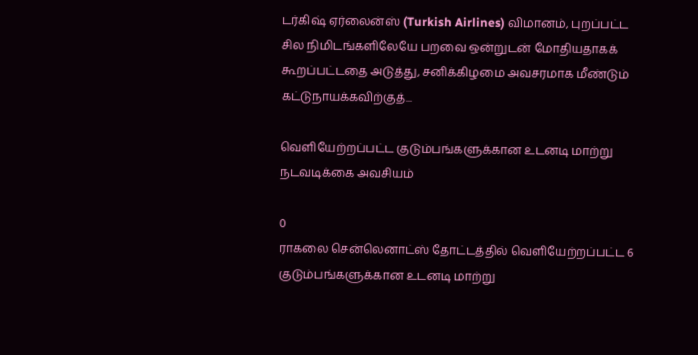டர்கிஷ் ஏர்லைன்ஸ் (Turkish Airlines) விமானம், புறப்பட்ட சில நிமிடங்களிலேயே பறவை ஒன்றுடன் மோதியதாகக் கூறப்பட்டதை அடுத்து, சனிக்கிழமை அவசரமாக மீண்டும் கட்டுநாயக்கவிற்குத்...

வெளியேற்றப்பட்ட குடும்பங்களுக்கான உடனடி மாற்று நடவடிக்கை அவசியம்

0
ராகலை சென்லெனாட்ஸ் தோட்டத்தில் வெளியேற்றப்பட்ட 6 குடும்பங்களுக்கான உடனடி மாற்று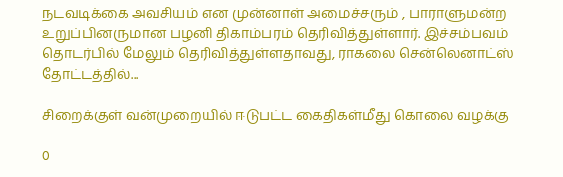நடவடிக்கை அவசியம் என முன்னாள் அமைச்சரும் , பாராளுமன்ற உறுப்பினருமான பழனி திகாம்பரம் தெரிவித்துள்ளார். இச்சம்பவம் தொடர்பில் மேலும் தெரிவித்துள்ளதாவது, ராகலை சென்லெனாட்ஸ் தோட்டத்தில்...

சிறைக்குள் வன்முறையில் ஈடுபட்ட கைதிகள்மீது கொலை வழக்கு

0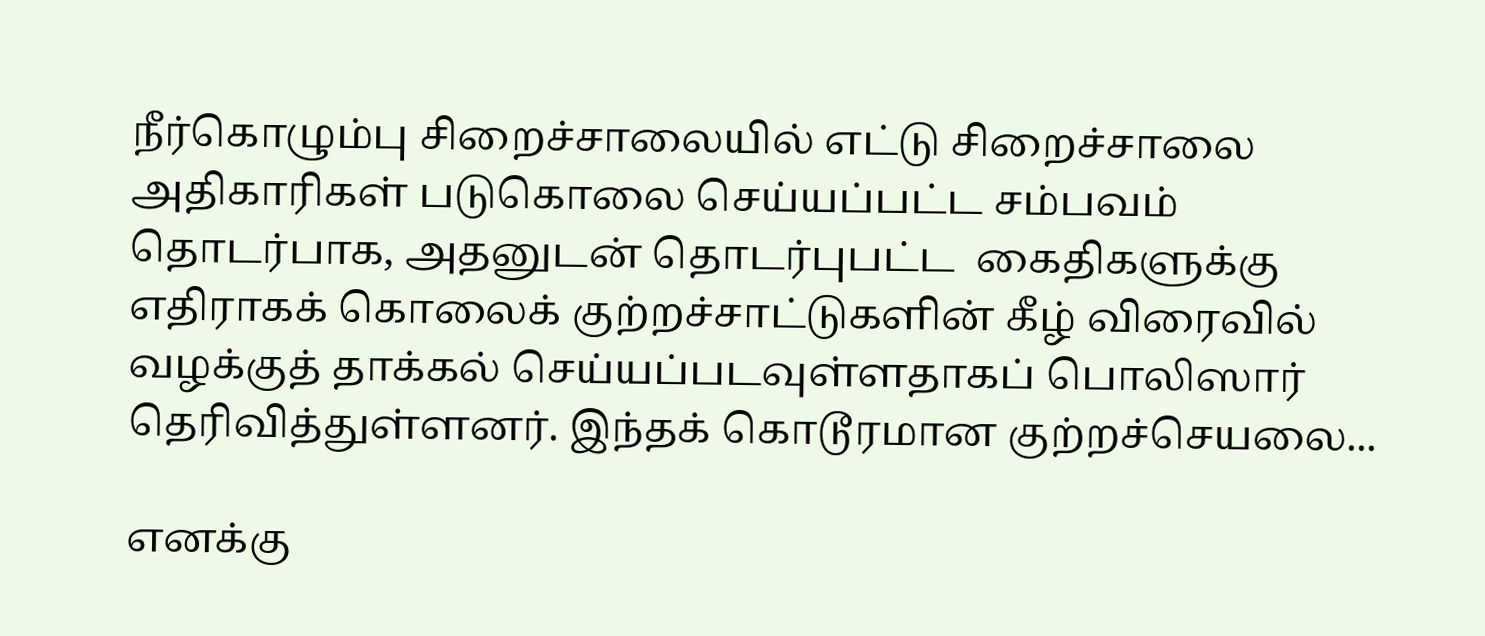நீர்கொழும்பு சிறைச்சாலையில் எட்டு சிறைச்சாலை அதிகாரிகள் படுகொலை செய்யப்பட்ட சம்பவம் தொடர்பாக, அதனுடன் தொடர்புபட்ட  கைதிகளுக்கு எதிராகக் கொலைக் குற்றச்சாட்டுகளின் கீழ் விரைவில் வழக்குத் தாக்கல் செய்யப்படவுள்ளதாகப் பொலிஸார் தெரிவித்துள்ளனர். இந்தக் கொடூரமான குற்றச்செயலை...

எனக்கு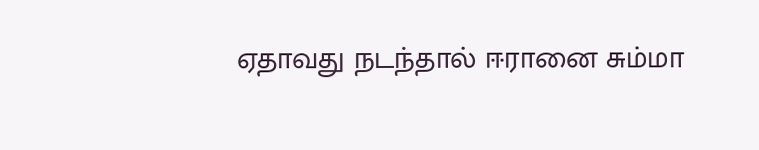ஏதாவது நடந்தால் ஈரானை சும்மா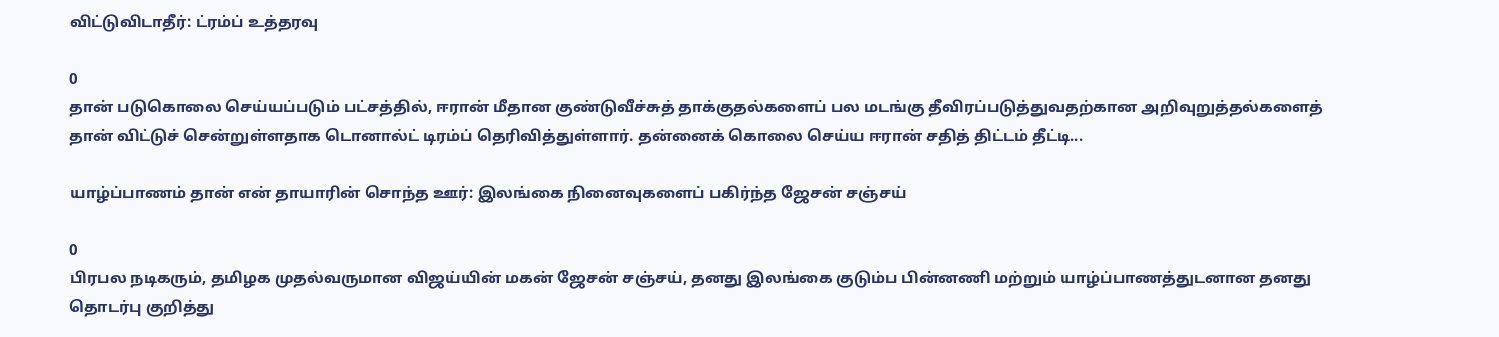விட்டுவிடாதீர்: ட்ரம்ப் உத்தரவு

0
தான் படுகொலை செய்யப்படும் பட்சத்தில், ஈரான் மீதான குண்டுவீச்சுத் தாக்குதல்களைப் பல மடங்கு தீவிரப்படுத்துவதற்கான அறிவுறுத்தல்களைத் தான் விட்டுச் சென்றுள்ளதாக டொனால்ட் டிரம்ப் தெரிவித்துள்ளார். தன்னைக் கொலை செய்ய ஈரான் சதித் திட்டம் தீட்டி...

யாழ்ப்பாணம் தான் என் தாயாரின் சொந்த ஊர்: இலங்கை நினைவுகளைப் பகிர்ந்த ஜேசன் சஞ்சய்

0
பிரபல நடிகரும், தமிழக முதல்வருமான விஜய்யின் மகன் ஜேசன் சஞ்சய், தனது இலங்கை குடும்ப பின்னணி மற்றும் யாழ்ப்பாணத்துடனான தனது தொடர்பு குறித்து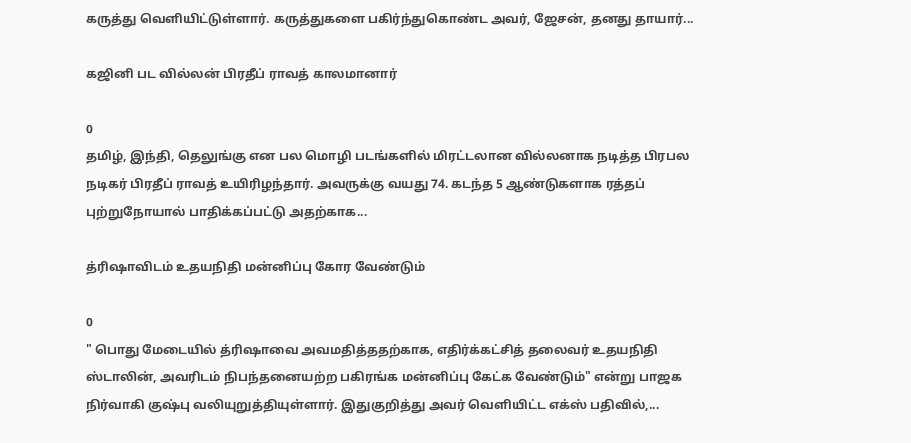கருத்து வெளியிட்டுள்ளார். கருத்துகளை பகிர்ந்துகொண்ட அவர், ஜேசன், தனது தாயார்...

கஜினி பட வில்லன் பிரதீப் ராவத் காலமானார்

0
தமிழ், இந்தி, தெலுங்கு என பல மொழி படங்களில் மிரட்டலான வில்லனாக நடித்த பிரபல நடிகர் பிரதீப் ராவத் உயிரிழந்தார். அவருக்கு வயது 74. கடந்த 5 ஆண்டுகளாக ரத்தப் புற்றுநோயால் பாதிக்கப்பட்டு அதற்காக...

த்ரிஷாவிடம் உதயநிதி மன்னிப்பு கோர வேண்டும்

0
" பொது மேடையில் த்ரிஷாவை அவமதித்ததற்காக, எதிர்க்கட்சித் தலைவர் உதயநிதி ஸ்டாலின், அவரிடம் நிபந்தனையற்ற பகிரங்க மன்னிப்பு கேட்க வேண்டும்" என்று பாஜக நிர்வாகி குஷ்பு வலியுறுத்தியுள்ளார். இதுகுறித்து அவர் வெளியிட்ட எக்ஸ் பதிவில்,...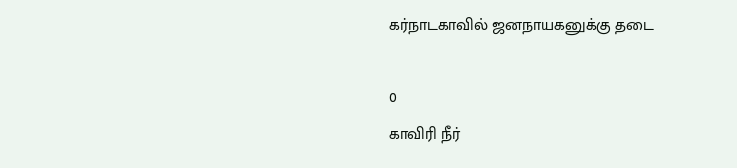கர்நாடகாவில் ஜனநாயகனுக்கு தடை

0
காவிரி நீர்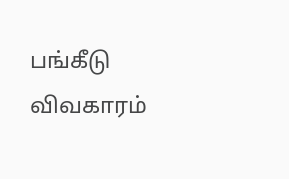பங்கீடு விவகாரம்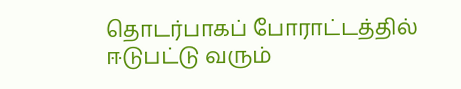தொடர்பாகப் போராட்டத்தில் ஈடுபட்டு வரும்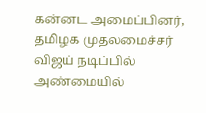கன்னட அமைப்பினர், தமிழக முதலமைச்சர் விஜய் நடிப்பில் அண்மையில்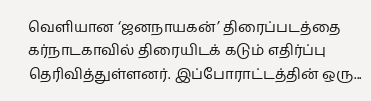வெளியான ‘ஜனநாயகன்’ திரைப்படத்தை கர்நாடகாவில் திரையிடக் கடும் எதிர்ப்பு தெரிவித்துள்ளனர். இப்போராட்டத்தின் ஒரு...